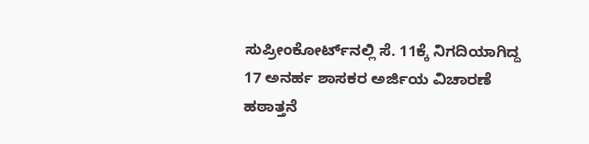ಸುಪ್ರೀಂಕೋರ್ಟ್‌ನಲ್ಲಿ ಸೆ. 11ಕ್ಕೆ ನಿಗದಿಯಾಗಿದ್ದ 17 ಅನರ್ಹ ಶಾಸಕರ ಅರ್ಜಿಯ ವಿಚಾರಣೆ ಹಠಾತ್ತನೆ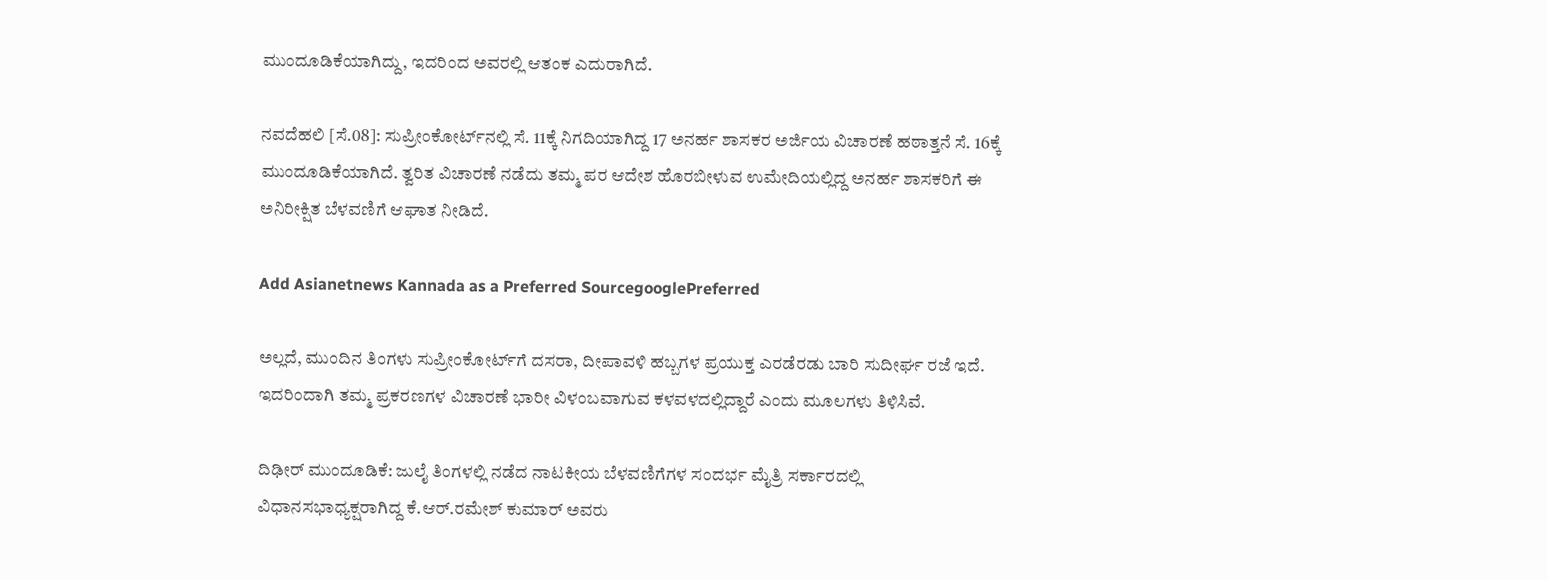ಮುಂದೂಡಿಕೆಯಾಗಿದ್ದು, ಇದರಿಂದ ಅವರಲ್ಲಿ ಆತಂಕ ಎದುರಾಗಿದೆ.

ನವದೆಹಲಿ [ಸೆ.08]: ಸುಪ್ರೀಂಕೋರ್ಟ್‌ನಲ್ಲಿ ಸೆ. 11ಕ್ಕೆ ನಿಗದಿಯಾಗಿದ್ದ 17 ಅನರ್ಹ ಶಾಸಕರ ಅರ್ಜಿಯ ವಿಚಾರಣೆ ಹಠಾತ್ತನೆ ಸೆ. 16ಕ್ಕೆ ಮುಂದೂಡಿಕೆಯಾಗಿದೆ. ತ್ವರಿತ ವಿಚಾರಣೆ ನಡೆದು ತಮ್ಮ ಪರ ಆದೇಶ ಹೊರಬೀಳುವ ಉಮೇದಿಯಲ್ಲಿದ್ದ ಅನರ್ಹ ಶಾಸಕರಿಗೆ ಈ ಅನಿರೀಕ್ಷಿತ ಬೆಳವಣಿಗೆ ಆಘಾತ ನೀಡಿದೆ.

Add Asianetnews Kannada as a Preferred SourcegooglePreferred

ಅಲ್ಲದೆ, ಮುಂದಿನ ತಿಂಗಳು ಸುಪ್ರೀಂಕೋರ್ಟ್‌ಗೆ ದಸರಾ, ದೀಪಾವಳಿ ಹಬ್ಬಗಳ ಪ್ರಯುಕ್ತ ಎರಡೆರಡು ಬಾರಿ ಸುದೀರ್ಘ ರಜೆ ಇದೆ. ಇದರಿಂದಾಗಿ ತಮ್ಮ ಪ್ರಕರಣಗಳ ವಿಚಾರಣೆ ಭಾರೀ ವಿಳಂಬವಾಗುವ ಕಳವಳದಲ್ಲಿದ್ದಾರೆ ಎಂದು ಮೂಲಗಳು ತಿಳಿಸಿವೆ.

ದಿಢೀರ್ ಮುಂದೂಡಿಕೆ: ಜುಲೈ ತಿಂಗಳಲ್ಲಿ ನಡೆದ ನಾಟಕೀಯ ಬೆಳವಣಿಗೆಗಳ ಸಂದರ್ಭ ಮೈತ್ರಿ ಸರ್ಕಾರದಲ್ಲಿ ವಿಧಾನಸಭಾಧ್ಯಕ್ಷರಾಗಿದ್ದ ಕೆ.ಆರ್.ರಮೇಶ್ ಕುಮಾರ್ ಅವರು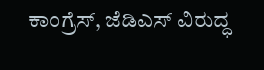ಕಾಂಗ್ರೆಸ್, ಜೆಡಿಎಸ್ ವಿರುದ್ಧ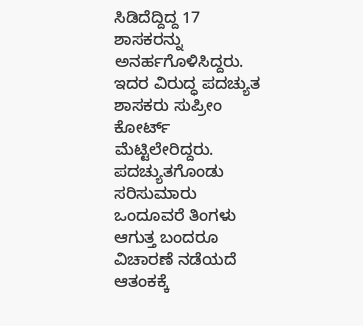ಸಿಡಿದೆದ್ದಿದ್ದ 17 ಶಾಸಕರನ್ನು ಅನರ್ಹಗೊಳಿಸಿದ್ದರು. ಇದರ ವಿರುದ್ಧ ಪದಚ್ಯುತ ಶಾಸಕರು ಸುಪ್ರೀಂ ಕೋರ್ಟ್ ಮೆಟ್ಟಿಲೇರಿದ್ದರು. ಪದಚ್ಯುತಗೊಂಡು ಸರಿಸುಮಾರು ಒಂದೂವರೆ ತಿಂಗಳು ಆಗುತ್ತ ಬಂದರೂ ವಿಚಾರಣೆ ನಡೆಯದೆ ಆತಂಕಕ್ಕೆ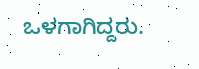ಒಳಗಾಗಿದ್ದರು.